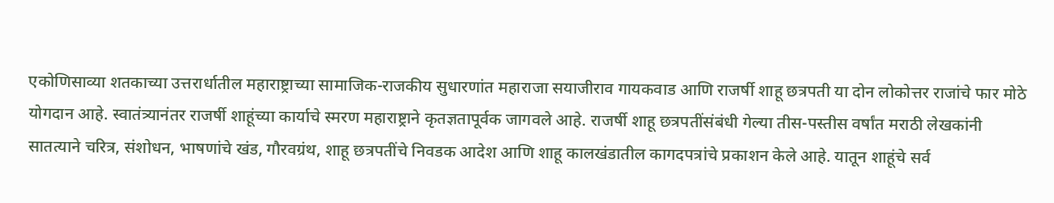एकोणिसाव्या शतकाच्या उत्तरार्धातील महाराष्ट्राच्या सामाजिक-राजकीय सुधारणांत महाराजा सयाजीराव गायकवाड आणि राजर्षी शाहू छत्रपती या दोन लोकोत्तर राजांचे फार मोठे योगदान आहे. स्वातंत्र्यानंतर राजर्षी शाहूंच्या कार्याचे स्मरण महाराष्ट्राने कृतज्ञतापूर्वक जागवले आहे. राजर्षी शाहू छत्रपतींसंबंधी गेल्या तीस-पस्तीस वर्षांत मराठी लेखकांनी सातत्याने चरित्र, संशोधन, भाषणांचे खंड, गौरवग्रंथ, शाहू छत्रपतींचे निवडक आदेश आणि शाहू कालखंडातील कागदपत्रांचे प्रकाशन केले आहे. यातून शाहूंचे सर्व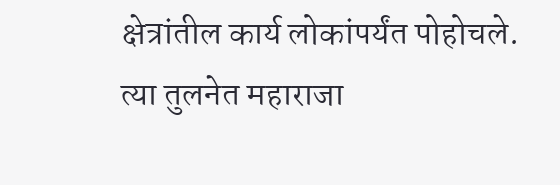क्षेत्रांतील कार्य लोकांपर्यंत पोहोचले. त्या तुलनेत महाराजा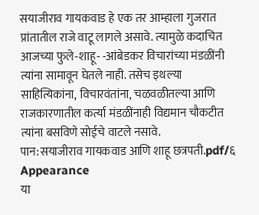सयाजीराव गायकवाड हे एक तर आम्हाला गुजरात प्रांतातील राजे वाटू लागले असावे. त्यामुळे कदाचित आजच्या फुले-शाहू- -आंबेडकर विचारांच्या मंडळींनी त्यांना सामावून घेतले नाही. तसेच इथल्या साहित्यिकांना, विचारवंतांना, चळवळीतल्या आणि राजकारणातील कर्त्या मंडळींनाही विद्यमान चौकटीत त्यांना बसविणे सोईचे वाटले नसावे.
पान:सयाजीराव गायकवाड आणि शाहू छत्रपती.pdf/६
Appearance
या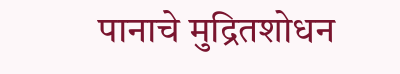पानाचे मुद्रितशोधन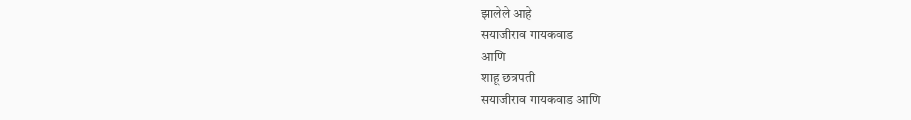झालेले आहे
सयाजीराव गायकवाड
आणि
शाहू छत्रपती
सयाजीराव गायकवाड आणि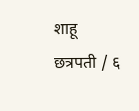शाहू छत्रपती / ६